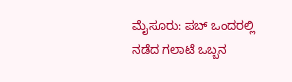ಮೈಸೂರು: ಪಬ್ ಒಂದರಲ್ಲಿ ನಡೆದ ಗಲಾಟೆ ಒಬ್ಬನ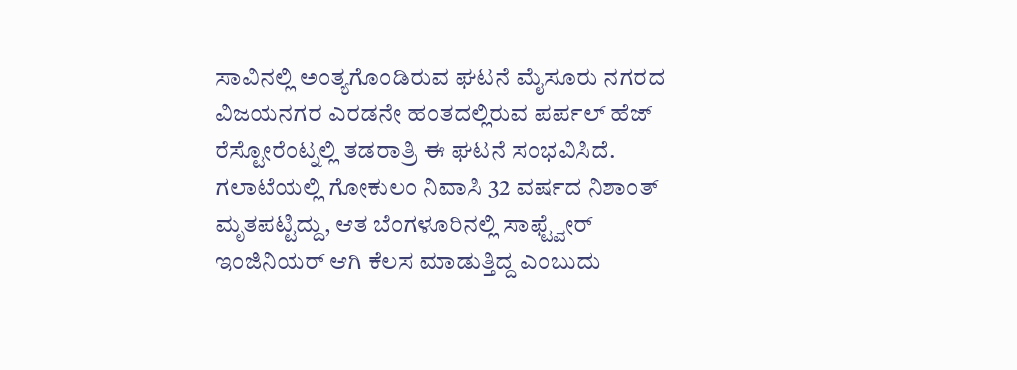ಸಾವಿನಲ್ಲಿ ಅಂತ್ಯಗೊಂಡಿರುವ ಘಟನೆ ಮೈಸೂರು ನಗರದ ವಿಜಯನಗರ ಎರಡನೇ ಹಂತದಲ್ಲಿರುವ ಪರ್ಪಲ್ ಹೆಜ್ ರೆಸ್ಟೋರೆಂಟ್ನಲ್ಲಿ ತಡರಾತ್ರಿ ಈ ಘಟನೆ ಸಂಭವಿಸಿದೆ.
ಗಲಾಟೆಯಲ್ಲಿ ಗೋಕುಲಂ ನಿವಾಸಿ 32 ವರ್ಷದ ನಿಶಾಂತ್ ಮೃತಪಟ್ಟಿದ್ದು, ಆತ ಬೆಂಗಳೂರಿನಲ್ಲಿ ಸಾಫ್ಟ್ವೇರ್ ಇಂಜಿನಿಯರ್ ಆಗಿ ಕೆಲಸ ಮಾಡುತ್ತಿದ್ದ ಎಂಬುದು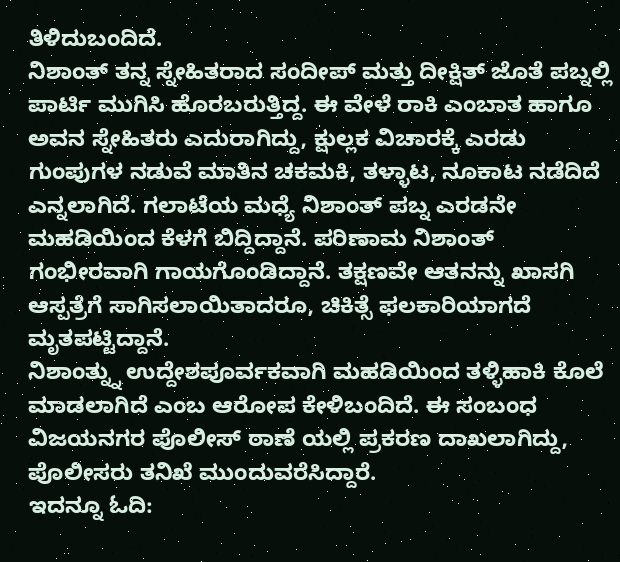ತಿಳಿದುಬಂದಿದೆ.
ನಿಶಾಂತ್ ತನ್ನ ಸ್ನೇಹಿತರಾದ ಸಂದೀಪ್ ಮತ್ತು ದೀಕ್ಷಿತ್ ಜೊತೆ ಪಬ್ನಲ್ಲಿ ಪಾರ್ಟಿ ಮುಗಿಸಿ ಹೊರಬರುತ್ತಿದ್ದ. ಈ ವೇಳೆ ರಾಕಿ ಎಂಬಾತ ಹಾಗೂ ಅವನ ಸ್ನೇಹಿತರು ಎದುರಾಗಿದ್ದು, ಕ್ಷುಲ್ಲಕ ವಿಚಾರಕ್ಕೆ ಎರಡು ಗುಂಪುಗಳ ನಡುವೆ ಮಾತಿನ ಚಕಮಕಿ, ತಳ್ಳಾಟ, ನೂಕಾಟ ನಡೆದಿದೆ ಎನ್ನಲಾಗಿದೆ. ಗಲಾಟೆಯ ಮಧ್ಯೆ ನಿಶಾಂತ್ ಪಬ್ನ ಎರಡನೇ ಮಹಡಿಯಿಂದ ಕೆಳಗೆ ಬಿದ್ದಿದ್ದಾನೆ. ಪರಿಣಾಮ ನಿಶಾಂತ್ ಗಂಭೀರವಾಗಿ ಗಾಯಗೊಂಡಿದ್ದಾನೆ. ತಕ್ಷಣವೇ ಆತನನ್ನು ಖಾಸಗಿ ಆಸ್ಪತ್ರೆಗೆ ಸಾಗಿಸಲಾಯಿತಾದರೂ, ಚಿಕಿತ್ಸೆ ಫಲಕಾರಿಯಾಗದೆ ಮೃತಪಟ್ಟಿದ್ದಾನೆ.
ನಿಶಾಂತ್ನ್ನು ಉದ್ದೇಶಪೂರ್ವಕವಾಗಿ ಮಹಡಿಯಿಂದ ತಳ್ಳಿಹಾಕಿ ಕೊಲೆ ಮಾಡಲಾಗಿದೆ ಎಂಬ ಆರೋಪ ಕೇಳಿಬಂದಿದೆ. ಈ ಸಂಬಂಧ ವಿಜಯನಗರ ಪೊಲೀಸ್ ಠಾಣೆ ಯಲ್ಲಿ ಪ್ರಕರಣ ದಾಖಲಾಗಿದ್ದು, ಪೊಲೀಸರು ತನಿಖೆ ಮುಂದುವರೆಸಿದ್ದಾರೆ.
ಇದನ್ನೂ ಓದಿ: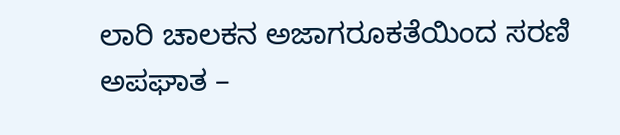ಲಾರಿ ಚಾಲಕನ ಅಜಾಗರೂಕತೆಯಿಂದ ಸರಣಿ ಅಪಘಾತ –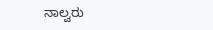ನಾಲ್ವರು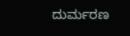ದುರ್ಮರಣ